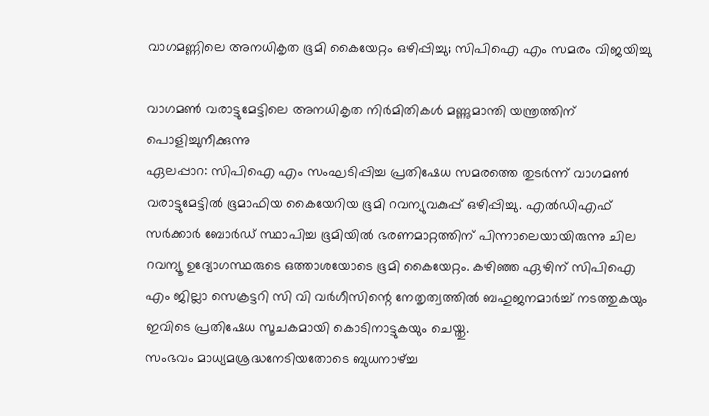വാഗമണ്ണിലെ അനധികൃത ഭൂമി കൈയേറ്റം ഒഴിപ്പിച്ചു; സിപിഐ എം സമരം വിജയിച്ചു

വാഗമൺ വരാട്ടുമേട്ടിലെ അനധികൃത നിർമിതികൾ മണ്ണുമാന്തി യന്ത്രത്തിന് പൊളിച്ചുനീക്കുന്നു
ഏലപ്പാറ: സിപിഐ എം സംഘടിപ്പിച്ച പ്രതിഷേധ സമരത്തെ തുടർന്ന് വാഗമൺ വരാട്ടുമേട്ടിൽ ഭൂമാഫിയ കൈയേറിയ ഭൂമി റവന്യുവകുപ്പ് ഒഴിപ്പിച്ചു. എൽഡിഎഫ് സർക്കാർ ബോർഡ് സ്ഥാപിച്ച ഭൂമിയിൽ ഭരണമാറ്റത്തിന് പിന്നാലെയായിരുന്നു ചില റവന്യൂ ഉദ്യോഗസ്ഥരുടെ ഒത്താശയോടെ ഭൂമി കൈയേറ്റം. കഴിഞ്ഞ ഏഴിന് സിപിഐ എം ജില്ലാ സെക്രട്ടറി സി വി വർഗീസിന്റെ നേതൃത്വത്തിൽ ബഹുജനമാർച്ച് നടത്തുകയും ഇവിടെ പ്രതിഷേധ സൂചകമായി കൊടിനാട്ടുകയും ചെയ്തു.
സംഭവം മാധ്യമശ്രദ്ധനേടിയതോടെ ബുധനാഴ്ച്ച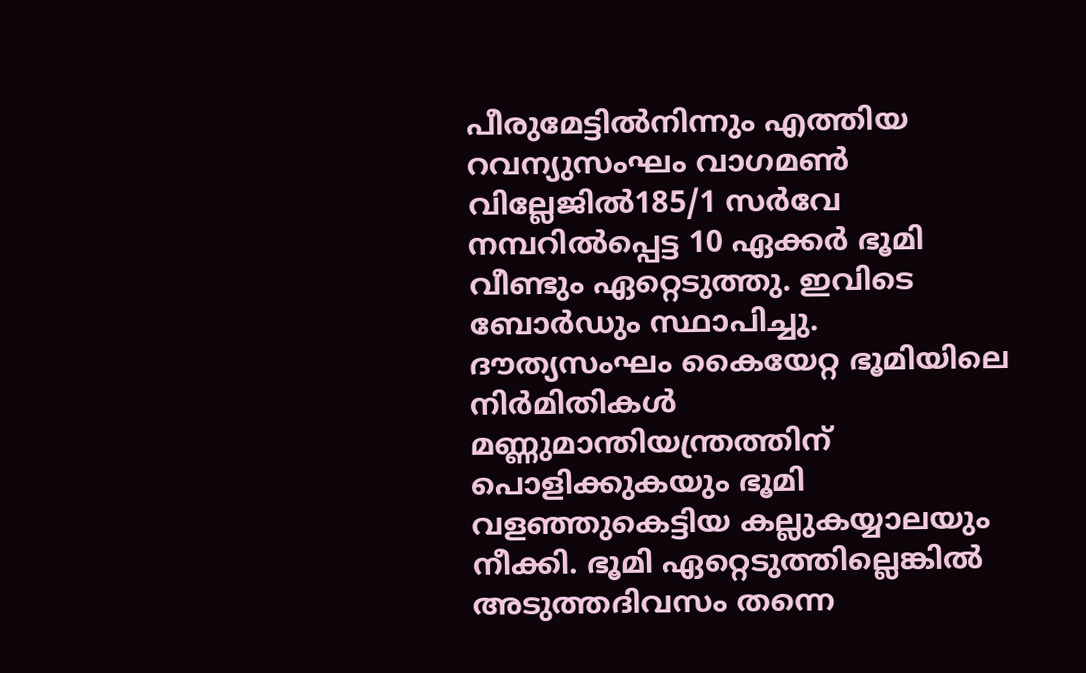പീരുമേട്ടിൽനിന്നും എത്തിയ റവന്യുസംഘം വാഗമൺ വില്ലേജിൽ185/1 സർവേ നമ്പറിൽപ്പെട്ട 10 ഏക്കർ ഭൂമി വീണ്ടും ഏറ്റെടുത്തു. ഇവിടെ ബോർഡും സ്ഥാപിച്ചു. ദൗത്യസംഘം കൈയേറ്റ ഭൂമിയിലെ നിർമിതികൾ മണ്ണുമാന്തിയന്ത്രത്തിന് പൊളിക്കുകയും ഭൂമി വളഞ്ഞുകെട്ടിയ കല്ലുകയ്യാലയും നീക്കി. ഭൂമി ഏറ്റെടുത്തില്ലെങ്കിൽ അടുത്തദിവസം തന്നെ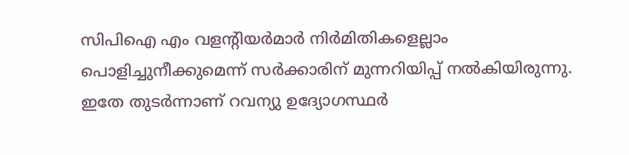സിപിഐ എം വളന്റിയർമാർ നിർമിതികളെല്ലാം പൊളിച്ചുനീക്കുമെന്ന് സർക്കാരിന് മുന്നറിയിപ്പ് നൽകിയിരുന്നു. ഇതേ തുടർന്നാണ് റവന്യു ഉദ്യോഗസ്ഥർ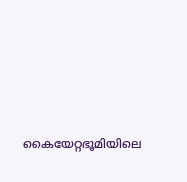കൈയേറ്റഭൂമിയിലെ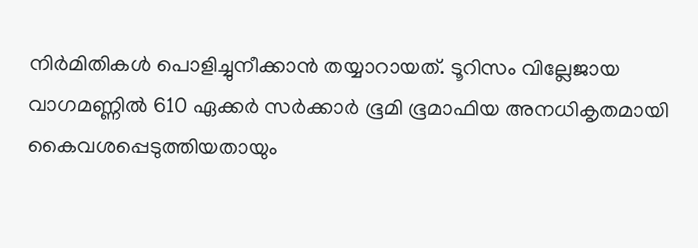നിർമിതികൾ പൊളിച്ചുനീക്കാൻ തയ്യാറായത്. ടൂറിസം വില്ലേജായ വാഗമണ്ണിൽ 610 ഏക്കർ സർക്കാർ ഭൂമി ഭൂമാഫിയ അനധികൃതമായി കൈവശപ്പെടുത്തിയതായും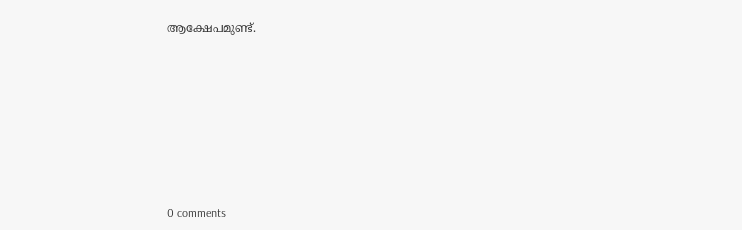ആക്ഷേപമുണ്ട്.









0 comments